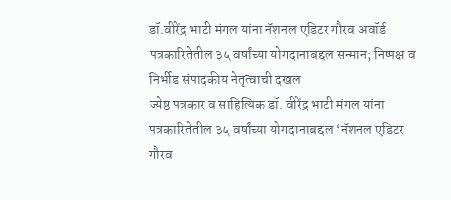डॉ.वीरेंद्र भाटी मंगल यांना नॅशनल एडिटर गौरव अवॉर्ड
पत्रकारितेतील ३५ वर्षांच्या योगदानाबद्दल सन्मान; निष्पक्ष व निर्भीड संपादकीय नेतृत्वाची दखल
ज्येष्ठ पत्रकार व साहित्यिक डॉ. वीरेंद्र भाटी मंगल यांना पत्रकारितेतील ३५ वर्षांच्या योगदानाबद्दल ‘नॅशनल एडिटर गौरव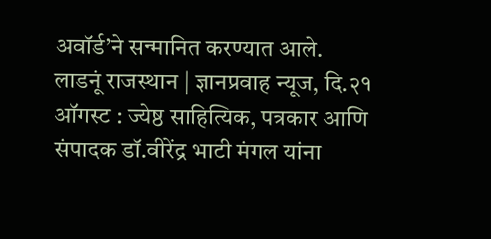अवॉर्ड’ने सन्मानित करण्यात आले.
लाडनूं राजस्थान | ज्ञानप्रवाह न्यूज, दि.२१ ऑगस्ट : ज्येष्ठ साहित्यिक, पत्रकार आणि संपादक डॉ.वीरेंद्र भाटी मंगल यांना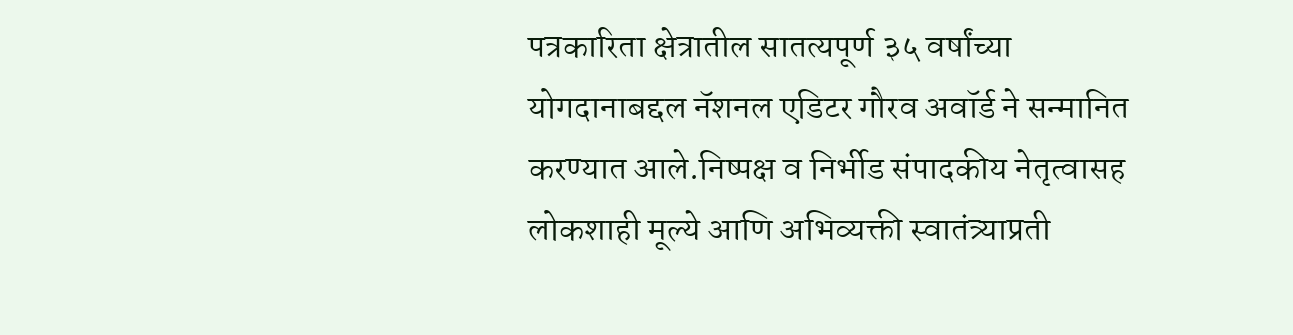पत्रकारिता क्षेत्रातील सातत्यपूर्ण ३५ वर्षांच्या योगदानाबद्दल नॅशनल एडिटर गौरव अवॉर्ड ने सन्मानित करण्यात आले.निष्पक्ष व निर्भीड संपादकीय नेतृत्वासह लोकशाही मूल्ये आणि अभिव्यक्ती स्वातंत्र्याप्रती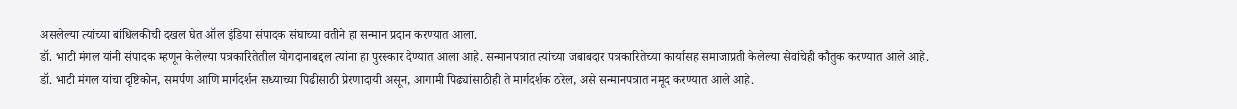असलेल्या त्यांच्या बांधिलकीची दखल घेत ऑल इंडिया संपादक संघाच्या वतीने हा सन्मान प्रदान करण्यात आला.
डॉ. भाटी मंगल यांनी संपादक म्हणून केलेल्या पत्रकारितेतील योगदानाबद्दल त्यांना हा पुरस्कार देण्यात आला आहे. सन्मानपत्रात त्यांच्या जबाबदार पत्रकारितेच्या कार्यासह समाजाप्रती केलेल्या सेवांचेही कौतुक करण्यात आले आहे.
डॉ. भाटी मंगल यांचा दृष्टिकोन, समर्पण आणि मार्गदर्शन सध्याच्या पिढीसाठी प्रेरणादायी असून, आगामी पिढ्यांसाठीही ते मार्गदर्शक ठरेल, असे सन्मानपत्रात नमूद करण्यात आले आहे.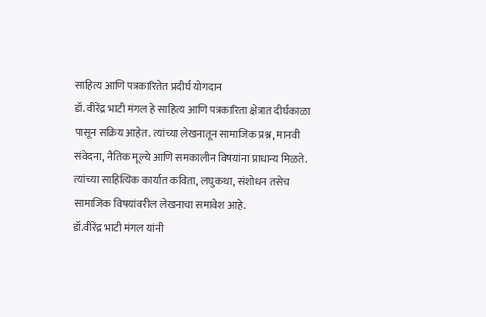साहित्य आणि पत्रकारितेत प्रदीर्घ योगदान
डॉ. वीरेंद्र भाटी मंगल हे साहित्य आणि पत्रकारिता क्षेत्रात दीर्घकाळा पासून सक्रिय आहेत. त्यांच्या लेखनातून सामाजिक प्रश्न, मानवी संवेदना, नैतिक मूल्ये आणि समकालीन विषयांना प्राधान्य मिळते. त्यांच्या साहित्यिक कार्यात कविता, लघुकथा, संशोधन तसेच सामाजिक विषयांवरील लेखनाचा समावेश आहे.
डॉ.वीरेंद्र भाटी मंगल यांनी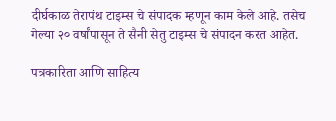दीर्घकाळ तेरापंथ टाइम्स चे संपादक म्हणून काम केले आहे. तसेच गेल्या २० वर्षांपासून ते सैनी सेतु टाइम्स चे संपादन करत आहेत.

पत्रकारिता आणि साहित्य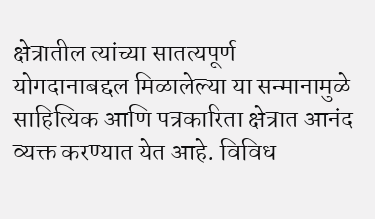क्षेत्रातील त्यांच्या सातत्यपूर्ण योगदानाबद्दल मिळालेल्या या सन्मानामुळे साहित्यिक आणि पत्रकारिता क्षेत्रात आनंद व्यक्त करण्यात येत आहे. विविध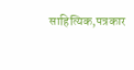साहित्यिक,पत्रकार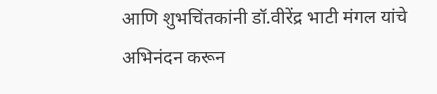आणि शुभचिंतकांनी डॉ.वीरेंद्र भाटी मंगल यांचे अभिनंदन करून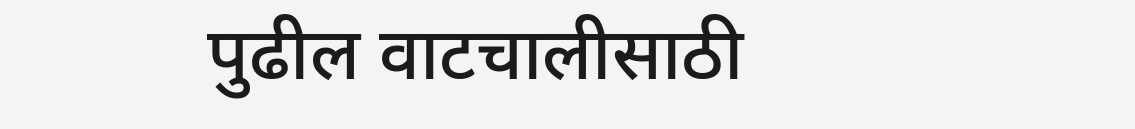पुढील वाटचालीसाठी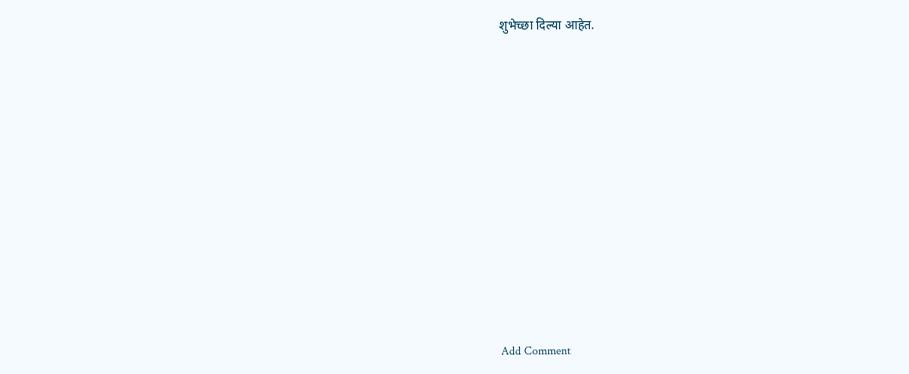शुभेच्छा दिल्या आहेत.












Add Comment